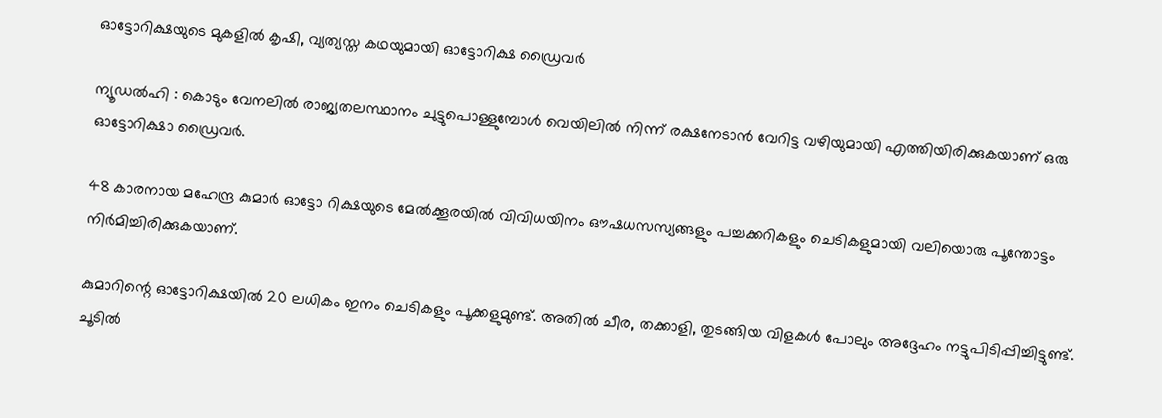ഓട്ടോറിക്ഷയുടെ മുകളിൽ കൃഷി, വ്യത്യസ്ത കഥയുമായി ഓട്ടോറിക്ഷ ഡ്രൈവർ

ന്യൂഡൽഹി : കൊടും വേനലിൽ രാജ്യതലസ്ഥാനം ചുട്ടുപൊള്ളുമ്പോള്‍ വെയിലില്‍ നിന്ന് രക്ഷനേടാന്‍ വേറിട്ട വഴിയുമായി എത്തിയിരിക്കുകയാണ് ഒരു ഓട്ടോറിക്ഷാ ഡ്രൈവര്‍.

48 കാരനായ മഹേന്ദ്ര കുമാര്‍ ഓട്ടോ റിക്ഷയുടെ മേല്‍ക്കൂരയില്‍ വിവിധയിനം ഔഷധസസ്യങ്ങളും പച്ചക്കറികളും ചെടികളുമായി വലിയൊരു പൂന്തോട്ടം നിര്‍മിച്ചിരിക്കുകയാണ്.

കുമാറിന്റെ ഓട്ടോറിക്ഷയില്‍ 20 ലധികം ഇനം ചെടികളും പൂക്കളുമുണ്ട്. അതില്‍ ചീര, തക്കാളി, തുടങ്ങിയ വിളകള്‍ പോലും അദ്ദേഹം നട്ടുപിടിപ്പിച്ചിട്ടുണ്ട്. ചൂടില്‍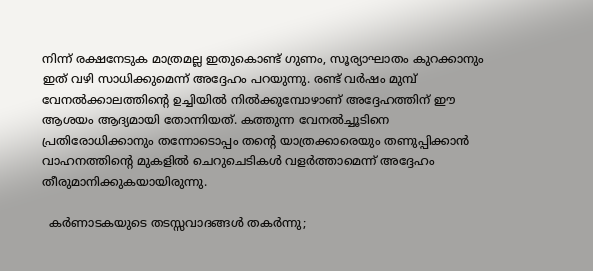നിന്ന് രക്ഷനേടുക മാത്രമല്ല ഇതുകൊണ്ട് ഗുണം, സൂര്യാഘാതം കുറക്കാനും ഇത് വഴി സാധിക്കുമെന്ന് അദ്ദേഹം പറയുന്നു. രണ്ട് വര്‍ഷം മുമ്പ് വേനല്‍ക്കാലത്തിന്റെ ഉച്ചിയില്‍ നില്‍ക്കുമ്പോഴാണ് അദ്ദേഹത്തിന് ഈ ആശയം ആദ്യമായി തോന്നിയത്. കത്തുന്ന വേനല്‍ച്ചൂടിനെ പ്രതിരോധിക്കാനും തന്നോടൊപ്പം തന്റെ യാത്രക്കാരെയും തണുപ്പിക്കാന്‍ വാഹനത്തിന്റെ മുകളില്‍ ചെറുചെടികള്‍ വളര്‍ത്താമെന്ന് അദ്ദേഹം തീരുമാനിക്കുകയായിരുന്നു.

  കർണാടകയുടെ തടസ്സവാദങ്ങൾ തകർന്നു;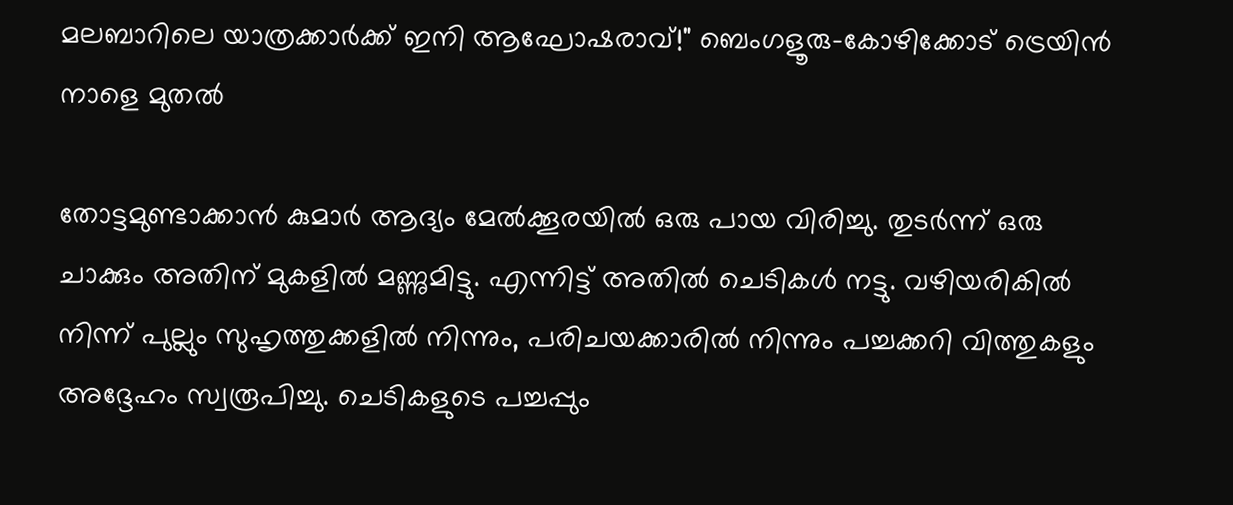മലബാറിലെ യാത്രക്കാർക്ക് ഇനി ആഘോഷരാവ്!" ബെംഗളൂരു-കോഴിക്കോട് ട്രെയിൻ നാളെ മുതൽ

തോട്ടമുണ്ടാക്കാന്‍ കുമാര്‍ ആദ്യം മേല്‍ക്കൂരയില്‍ ഒരു പായ വിരിച്ചു. തുടര്‍ന്ന് ഒരു ചാക്കും അതിന് മുകളില്‍ മണ്ണുമിട്ടു. എന്നിട്ട് അതില്‍ ചെടികള്‍ നട്ടു. വഴിയരികില്‍ നിന്ന് പുല്ലും സുഹൃത്തുക്കളില്‍ നിന്നും, പരിചയക്കാരില്‍ നിന്നും പച്ചക്കറി വിത്തുകളും അദ്ദേഹം സ്വരൂപിച്ചു. ചെടികളുടെ പച്ചപ്പും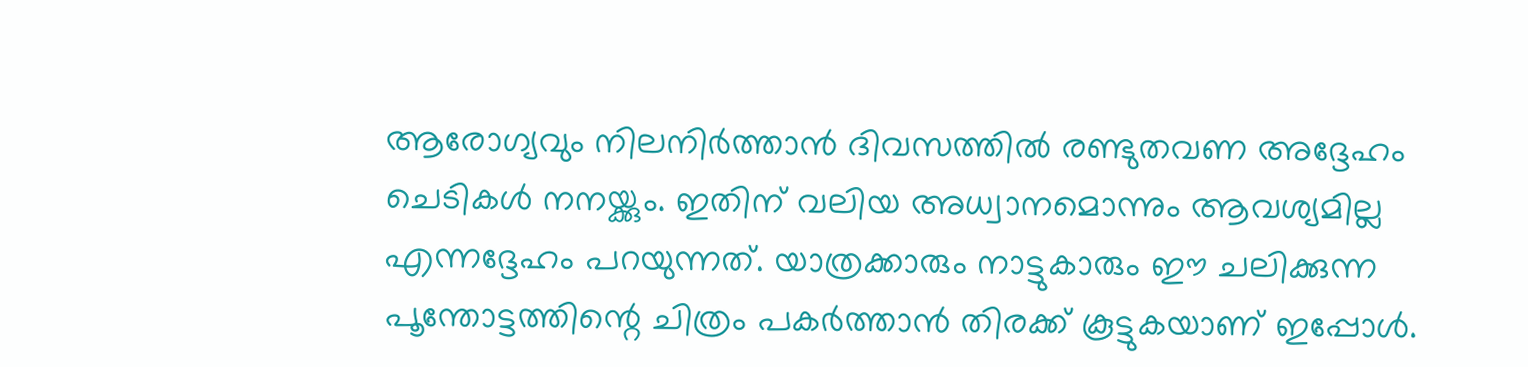ആരോഗ്യവും നിലനിര്‍ത്താന്‍ ദിവസത്തില്‍ രണ്ടുതവണ അദ്ദേഹം ചെടികൾ നനയ്ക്കും. ഇതിന് വലിയ അധ്വാനമൊന്നും ആവശ്യമില്ല എന്നദ്ദേഹം പറയുന്നത്. യാത്രക്കാരും നാട്ടുകാരും ഈ ചലിക്കുന്ന പൂന്തോട്ടത്തിന്റെ ചിത്രം പകര്‍ത്താന്‍ തിരക്ക് കൂട്ടുകയാണ് ഇപ്പോൾ.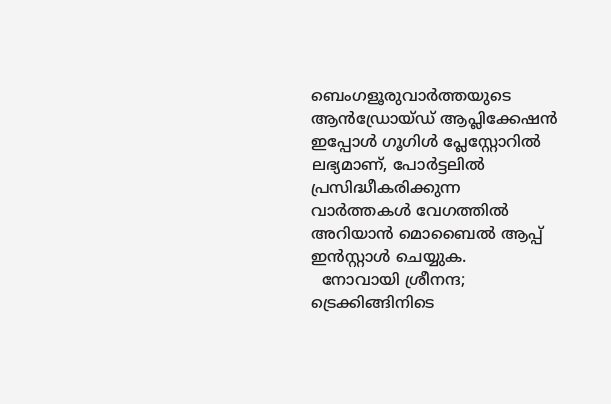ബെംഗളൂരുവാർത്തയുടെ ആൻഡ്രോയ്ഡ് ആപ്ലിക്കേഷൻ ഇപ്പോൾ ഗൂഗിൾ പ്ലേസ്റ്റോറിൽ ലഭ്യമാണ്, പോർട്ടലിൽ പ്രസിദ്ധീകരിക്കുന്ന വാർത്തകൾ വേഗത്തിൽ അറിയാൻ മൊബൈൽ ആപ്പ് ഇൻസ്റ്റാൾ ചെയ്യുക.
  നോവായി ശ്രീനന്ദ; ട്രെക്കിങ്ങിനിടെ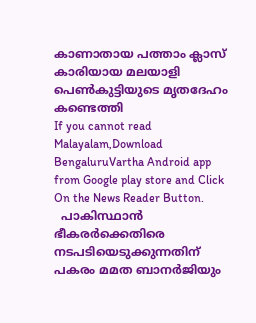കാണാതായ പത്താം ക്ലാസ് കാരിയായ മലയാളി പെൺകുട്ടിയുടെ മൃതദേഹം കണ്ടെത്തി
If you cannot read Malayalam,Download BengaluruVartha Android app from Google play store and Click On the News Reader Button.
  പാകിസ്ഥാൻ ഭീകരർക്കെതിരെ നടപടിയെടുക്കുന്നതിന് പകരം മമത ബാനർജിയും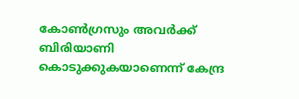കോൺഗ്രസും അവർക്ക് ബിരിയാണി കൊടുക്കുകയാണെന്ന് കേന്ദ്ര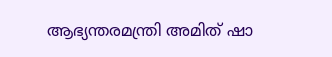ആഭ്യന്തരമന്ത്രി അമിത് ഷാ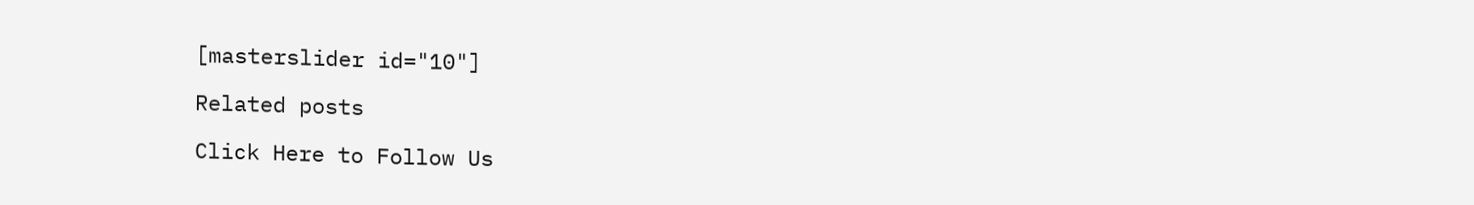[masterslider id="10"]

Related posts

Click Here to Follow Us